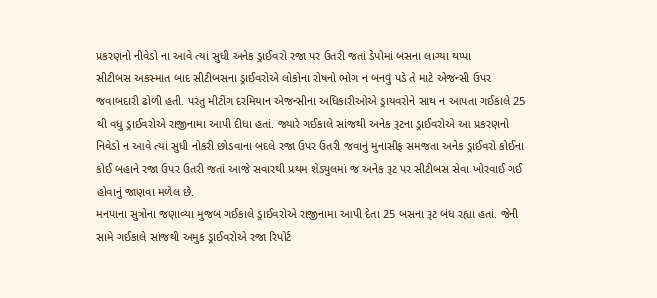પ્રકરણનો નીવેડો ના આવે ત્યાં સુધી અનેક ડ્રાઈવરો રજા પર ઉતરી જતાં ડેપોમાં બસના લાગ્યા થપ્પા
સીટીબસ અકસ્માત બાદ સીટીબસના ડ્રાઈવરોએ લોકોના રોષનો ભોગ ન બનવું પડે તે માટે એજન્સી ઉપર જવાબદારી ઢોળી હતી. પરંતુ મીટીંગ દરમિયાન એજન્સીના અધિકારીઓએ ડ્રાયવરોને સાથ ન આપતા ગઈકાલે 25 થી વધુ ડ્રાઈવરોએ રાજીનામા આપી દીધા હતાં. જ્યારે ગઈકાલે સાંજથી અનેક રૂટના ડ્રાઈવરોએ આ પ્રકરણનો નિવેડો ન આવે ત્યાં સુધી નોકરી છોડવાના બદલે રજા ઉપર ઉતરી જવાનું મુનાસીફ સમજતા અનેક ડ્રાઈવરો કોઈના કોઈ બહાને રજા ઉપર ઉતરી જતાં આજે સવારથી પ્રથમ શેડ્યુલમાં જ અનેક રૂટ પર સીટીબસ સેવા ખોરવાઈ ગઈ હોવાનું જાણવા મળેલ છે.
મનપાના સુત્રોના જણાવ્યા મુજબ ગઈકાલે ડ્રાઈવરોએ રાજીનામા આપી દેતા 25 બસના રૂટ બંધ રહ્યા હતાં. જેની સામે ગઈકાલે સાંજથી અમુક ડ્રાઈવરોએ રજા રિપોર્ટ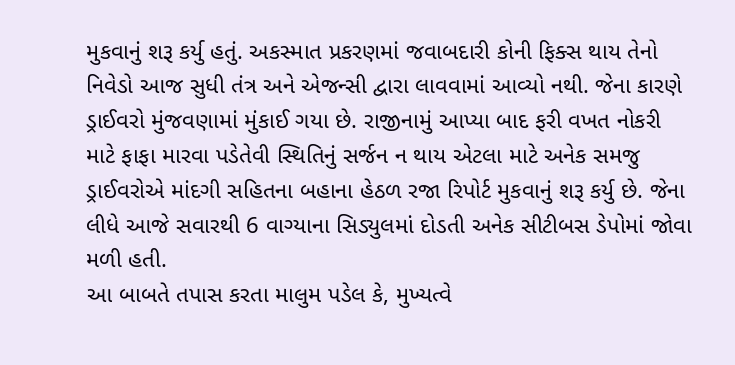મુકવાનું શરૂ કર્યુ હતું. અકસ્માત પ્રકરણમાં જવાબદારી કોની ફિક્સ થાય તેનો નિવેડો આજ સુધી તંત્ર અને એજન્સી દ્વારા લાવવામાં આવ્યો નથી. જેના કારણે ડ્રાઈવરો મુંજવણામાં મુંકાઈ ગયા છે. રાજીનામું આપ્યા બાદ ફરી વખત નોકરી માટે ફાફા મારવા પડેતેવી સ્થિતિનું સર્જન ન થાય એટલા માટે અનેક સમજુ ડ્રાઈવરોએ માંદગી સહિતના બહાના હેઠળ રજા રિપોર્ટ મુકવાનું શરૂ કર્યુ છે. જેના લીધે આજે સવારથી 6 વાગ્યાના સિડ્યુલમાં દોડતી અનેક સીટીબસ ડેપોમાં જોવા મળી હતી.
આ બાબતે તપાસ કરતા માલુમ પડેલ કે, મુખ્યત્વે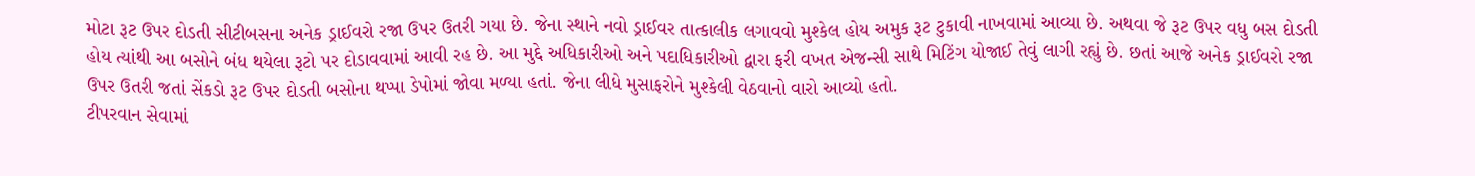મોટા રૂટ ઉપર દોડતી સીટીબસના અનેક ડ્રાઈવરો રજા ઉપર ઉતરી ગયા છે. જેના સ્થાને નવો ડ્રાઈવર તાત્કાલીક લગાવવો મુશ્કેલ હોય અમુક રૂટ ટુકાવી નાખવામાં આવ્યા છે. અથવા જે રૂટ ઉપર વધુ બસ દોડતી હોય ત્યાંથી આ બસોને બંધ થયેલા રૂટો પર દોડાવવામાં આવી રહ છે. આ મુદ્દે અધિકારીઓ અને પદાધિકારીઓ દ્વારા ફરી વખત એજન્સી સાથે મિટિંગ યોજાઈ તેવું લાગી રહ્યું છે. છતાં આજે અનેક ડ્રાઈવરો રજા ઉપર ઉતરી જતાં સેંકડો રૂટ ઉપર દોડતી બસોના થપ્પા ડેપોમાં જોવા મળ્યા હતાં. જેના લીધે મુસાફરોને મુશ્કેલી વેઠવાનો વારો આવ્યો હતો.
ટીપરવાન સેવામાં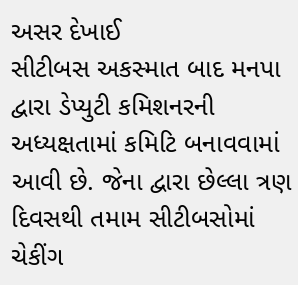અસર દેખાઈ
સીટીબસ અકસ્માત બાદ મનપા દ્વારા ડેપ્યુટી કમિશનરની અધ્યક્ષતામાં કમિટિ બનાવવામાં આવી છે. જેના દ્વારા છેલ્લા ત્રણ દિવસથી તમામ સીટીબસોમાં ચેકીંગ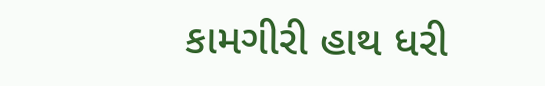કામગીરી હાથ ધરી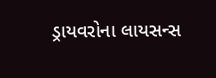ડ્રાયવરોના લાયસન્સ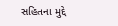સહિતના મુદ્દે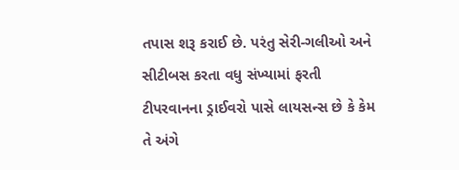તપાસ શરૂ કરાઈ છે. પરંતુ સેરી-ગલીઓ અને સીટીબસ કરતા વધુ સંખ્યામાં ફરતી ટીપરવાનના ડ્રાઈવરો પાસે લાયસન્સ છે કે કેમ તે અંગે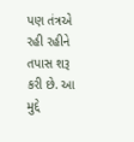પણ તંત્રએ રહી રહીને તપાસ શરૂ કરી છે. આ મુદ્દે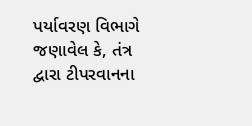પર્યાવરણ વિભાગે જણાવેલ કે, તંત્ર દ્વારા ટીપરવાનના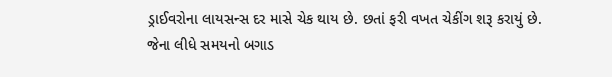ડ્રાઈવરોના લાયસન્સ દર માસે ચેક થાય છે. છતાં ફરી વખત ચેકીંગ શરૂ કરાયું છે. જેના લીધે સમયનો બગાડ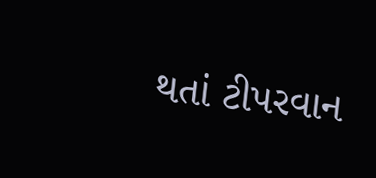થતાં ટીપરવાન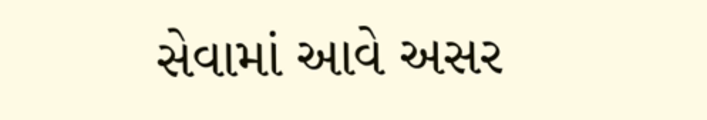સેવામાં આવે અસર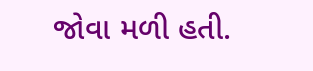જોવા મળી હતી.